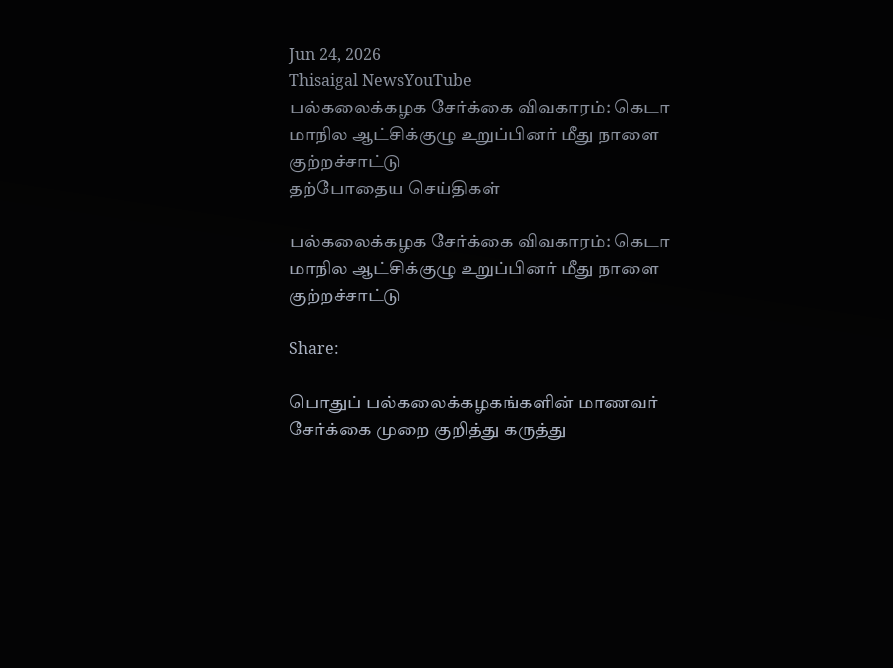Jun 24, 2026
Thisaigal NewsYouTube
பல்கலைக்கழக சேர்க்கை விவகாரம்: கெடா மாநில ஆட்சிக்குழு உறுப்பினர் மீது நாளை குற்றச்சாட்டு
தற்போதைய செய்திகள்

பல்கலைக்கழக சேர்க்கை விவகாரம்: கெடா மாநில ஆட்சிக்குழு உறுப்பினர் மீது நாளை குற்றச்சாட்டு

Share:

பொதுப் பல்கலைக்கழகங்களின் மாணவர் சேர்க்கை முறை குறித்து கருத்து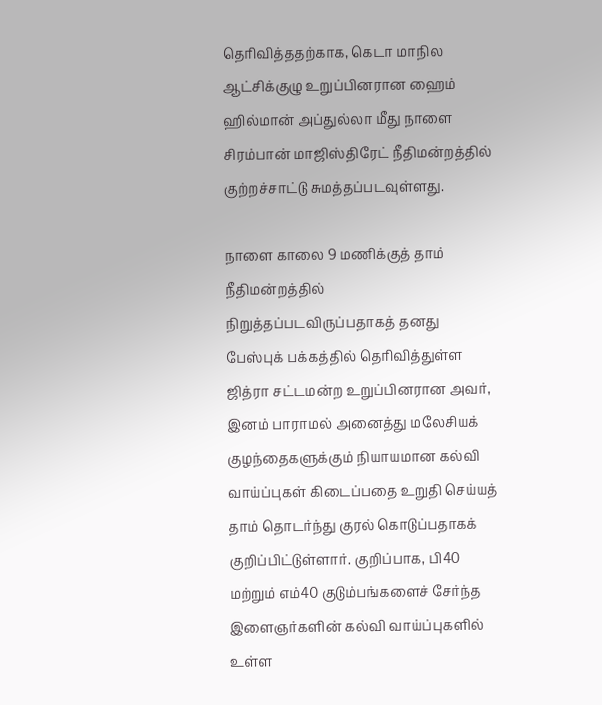தெரிவித்ததற்காக, கெடா மாநில ஆட்சிக்குழு உறுப்பினரான ஹைம் ஹில்மான் அப்துல்லா மீது நாளை சிரம்பான் மாஜிஸ்திரேட் நீதிமன்றத்தில் குற்றச்சாட்டு சுமத்தப்படவுள்ளது.

நாளை காலை 9 மணிக்குத் தாம் நீதிமன்றத்தில் நிறுத்தப்படவிருப்பதாகத் தனது பேஸ்புக் பக்கத்தில் தெரிவித்துள்ள ஜித்ரா சட்டமன்ற உறுப்பினரான அவர், இனம் பாராமல் அனைத்து மலேசியக் குழந்தைகளுக்கும் நியாயமான கல்வி வாய்ப்புகள் கிடைப்பதை உறுதி செய்யத் தாம் தொடர்ந்து குரல் கொடுப்பதாகக் குறிப்பிட்டுள்ளார். குறிப்பாக, பி40 மற்றும் எம்40 குடும்பங்களைச் சேர்ந்த இளைஞர்களின் கல்வி வாய்ப்புகளில் உள்ள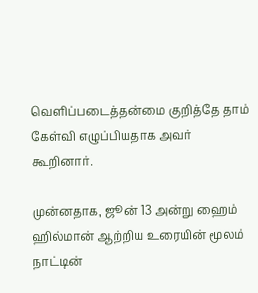வெளிப்படைத்தன்மை குறித்தே தாம் கேள்வி எழுப்பியதாக அவர் கூறினார்.

முன்னதாக, ஜூன் 13 அன்று ஹைம் ஹில்மான் ஆற்றிய உரையின் மூலம் நாட்டின்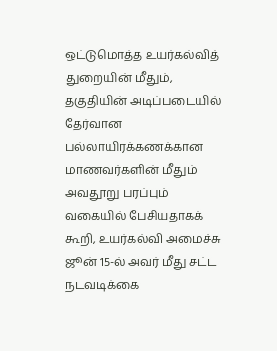ஒட்டுமொத்த உயர்கல்வித் துறையின் மீதும், தகுதியின் அடிப்படையில் தேர்வான பல்லாயிரக்கணக்கான மாணவர்களின் மீதும் அவதூறு பரப்பும் வகையில் பேசியதாகக் கூறி, உயர்கல்வி அமைச்சு ஜூன் 15-ல் அவர் மீது சட்ட நடவடிக்கை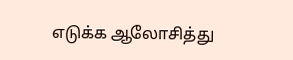எடுக்க ஆலோசித்து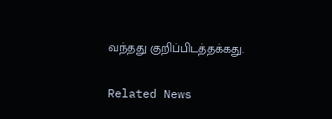வந்தது குறிப்பிடத்தக்கது.

Related News